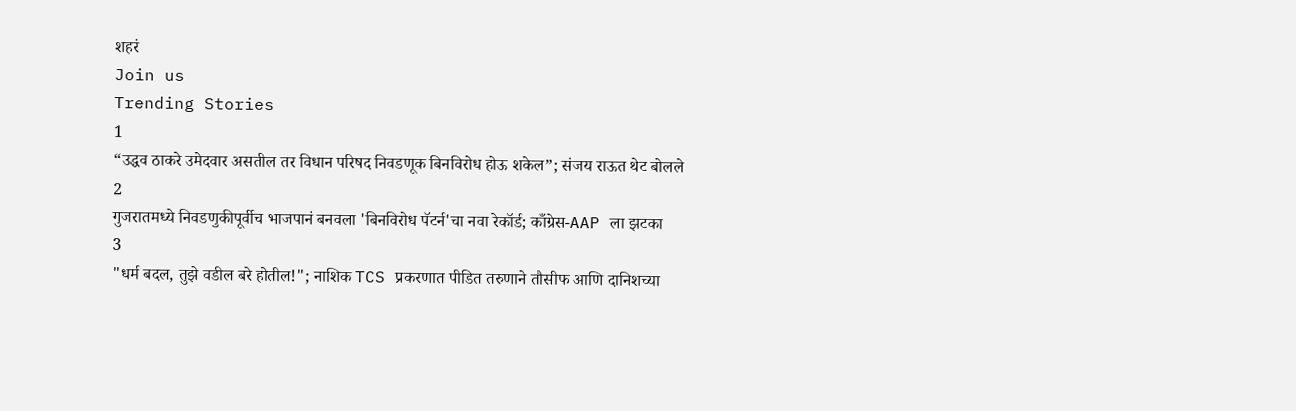शहरं
Join us
Trending Stories
1
“उद्धव ठाकरे उमेदवार असतील तर विधान परिषद निवडणूक बिनविरोध होऊ शकेल”; संजय राऊत थेट बोलले
2
गुजरातमध्ये निवडणुकीपूर्वीच भाजपानं बनवला 'बिनविरोध पॅटर्न'चा नवा रेकॉर्ड; काँग्रेस-AAP ला झटका
3
"धर्म बदल, तुझे वडील बरे होतील!"; नाशिक TCS प्रकरणात पीडित तरुणाने तौसीफ आणि दानिशच्या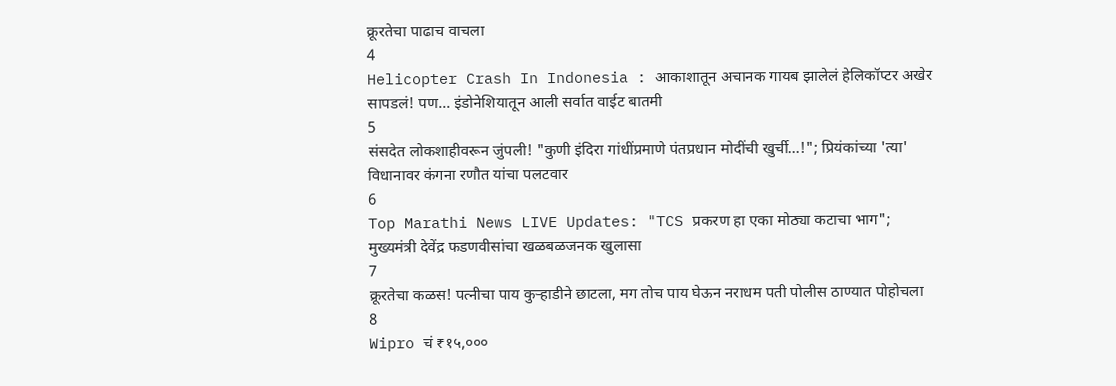क्रूरतेचा पाढाच वाचला
4
Helicopter Crash In Indonesia : आकाशातून अचानक गायब झालेलं हेलिकॉप्टर अखेर सापडलं! पण... इंडोनेशियातून आली सर्वात वाईट बातमी
5
संसदेत लोकशाहीवरून जुंपली! "कुणी इंदिरा गांधींप्रमाणे पंतप्रधान मोदींची खुर्ची...!"; प्रियंकांच्या 'त्या' विधानावर कंगना रणौत यांचा पलटवार
6
Top Marathi News LIVE Updates: "TCS प्रकरण हा एका मोठ्या कटाचा भाग"; मुख्यमंत्री देवेंद्र फडणवीसांचा खळबळजनक खुलासा
7
क्रूरतेचा कळस! पत्नीचा पाय कुऱ्हाडीने छाटला, मग तोच पाय घेऊन नराधम पती पोलीस ठाण्यात पोहोचला
8
Wipro चं ₹१५,०००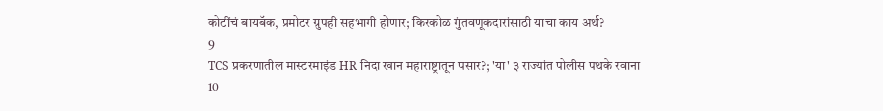कोटींचं बायबॅक, प्रमोटर ग्रुपही सहभागी होणार; किरकोळ गुंतवणूकदारांसाठी याचा काय अर्थ?
9
TCS प्रकरणातील मास्टरमाइंड HR निदा खान महाराष्ट्रातून पसार?; 'या' ३ राज्यांत पोलीस पथके रवाना
10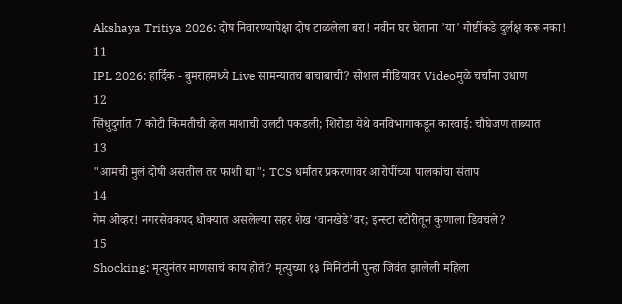Akshaya Tritiya 2026: दोष निवारण्यापेक्षा दोष टाळलेला बरा! नवीन घर घेताना 'या' गोष्टींकडे दुर्लक्ष करू नका!
11
IPL 2026: हार्दिक - बुमराहमध्ये Live सामन्यातच बाचाबाची? सोशल मीडियावर Videoमुळे चर्चांना उधाण
12
सिंधुदुर्गात 7 कोटी किंमतीची व्हेल माशाची उलटी पकडली; शिरोडा येथे वनविभागाकडून कारवाई: चौघेजण ताब्यात
13
"आमची मुलं दोषी असतील तर फाशी द्या"; TCS धर्मांतर प्रकरणावर आरोपींच्या पालकांचा संताप
14
गेम ओव्हर! नगरसेवकपद धोक्यात असलेल्या सहर शेख ‘वानखेडे’वर; इन्स्टा स्टोरीतून कुणाला डिवचले?
15
Shocking: मृत्युनंतर माणसाचं काय होतं? मृत्युच्या १३ मिनिटांनी पुन्हा जिवंत झालेली महिला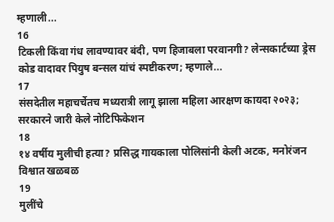म्हणाली...
16
टिकली किंवा गंध लावण्यावर बंदी, पण हिजाबला परवानगी? लेन्सकार्टच्या ड्रेस कोड वादावर पियुष बन्सल यांचं स्पष्टीकरण; म्हणाले...
17
संसदेतील महाचर्चेतच मध्यरात्री लागू झाला महिला आरक्षण कायदा २०२३; सरकारने जारी केले नोटिफिकेशन
18
१४ वर्षीय मुलीची हत्या? प्रसिद्ध गायकाला पोलिसांनी केली अटक, मनोरंजन विश्वात खळबळ
19
मुलींचे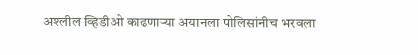अश्लील व्हिडीओ काढणाऱ्या अयानला पोलिसांनीच भरवला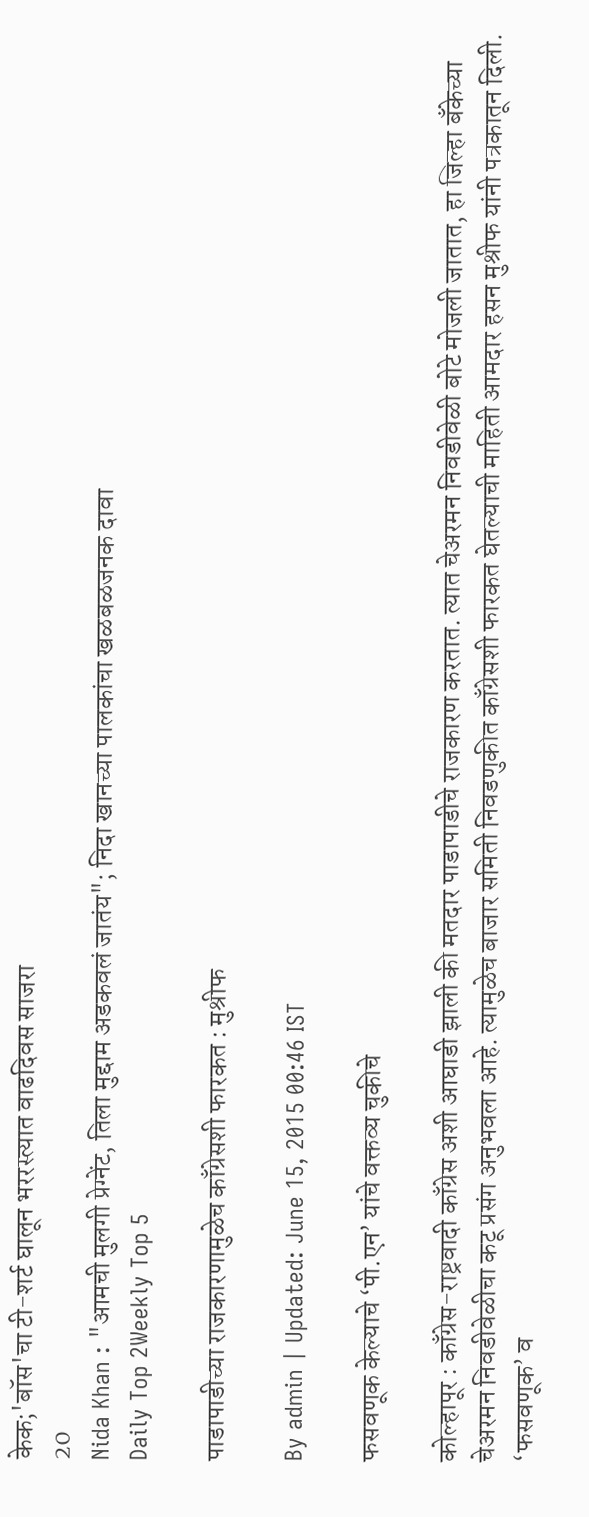केक;'बॉस'चा टी-शर्ट घालून भररस्त्यात वाढदिवस साजरा
20
Nida Khan : "आमची मुलगी प्रेग्‍नेंट, तिला मुद्दाम अडकवलं जातंय"; निदा खानच्या पालकांचा खळबळजनक दावा
Daily Top 2Weekly Top 5

पाडापाडीच्या राजकारणामुळेच काँग्रेसशी फारकत : मुश्रीफ

By admin | Updated: June 15, 2015 00:46 IST

फसवणूक केल्याचे ‘पी.एन’ यांचे वक्तव्य चुकीचे

कोल्हापूर : काँग्रेस-राष्ट्रवादी काँग्रेस अशी आघाडी झाली की मतदार पाडापाडीचे राजकारण करतात. त्यात चेअरमन निवडीवेळी बोटे मोजली जातात, हा जिल्हा बँकेच्या चेअरमन निवडीवेळीचा कटू प्रसंग अनुभवला आहे. त्यामुळेच बाजार समिती निवडणुकीत काँग्रेसशी फारकत घेतल्याची माहिती आमदार हसन मुश्रीफ यांनी पत्रकातून दिली. ‘फसवणूक’ व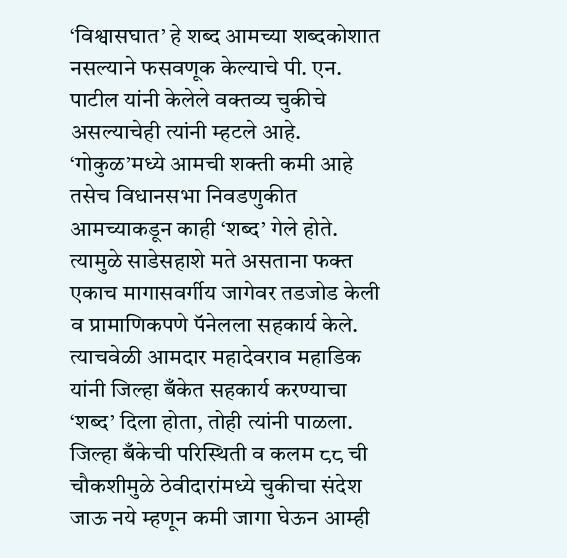‘विश्वासघात’ हे शब्द आमच्या शब्दकोशात नसल्याने फसवणूक केल्याचे पी. एन. पाटील यांनी केलेले वक्तव्य चुकीचे असल्याचेही त्यांनी म्हटले आहे. ‘गोकुळ’मध्ये आमची शक्ती कमी आहे तसेच विधानसभा निवडणुकीत आमच्याकडून काही ‘शब्द’ गेले होते. त्यामुळे साडेसहाशे मते असताना फक्त एकाच मागासवर्गीय जागेवर तडजोड केली व प्रामाणिकपणे पॅनेलला सहकार्य केले. त्याचवेळी आमदार महादेवराव महाडिक यांनी जिल्हा बँकेत सहकार्य करण्याचा ‘शब्द’ दिला होता, तोही त्यांनी पाळला. जिल्हा बँकेची परिस्थिती व कलम ८८ ची चौकशीमुळे ठेवीदारांमध्ये चुकीचा संदेश जाऊ नये म्हणून कमी जागा घेऊन आम्ही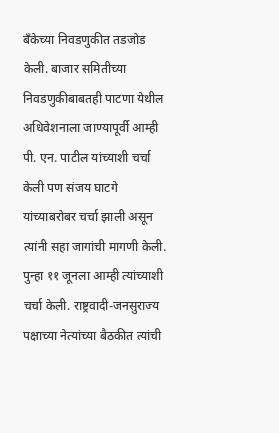बँकेच्या निवडणुकीत तडजोड केली. बाजार समितीच्या निवडणुकीबाबतही पाटणा येथील अधिवेशनाला जाण्यापूर्वी आम्ही पी. एन. पाटील यांच्याशी चर्चा केली पण संजय घाटगे यांच्याबरोबर चर्चा झाली असून त्यांनी सहा जागांची मागणी केली. पुन्हा ११ जूनला आम्ही त्यांच्याशी चर्चा केली. राष्ट्रवादी-जनसुराज्य पक्षाच्या नेत्यांच्या बैठकीत त्यांची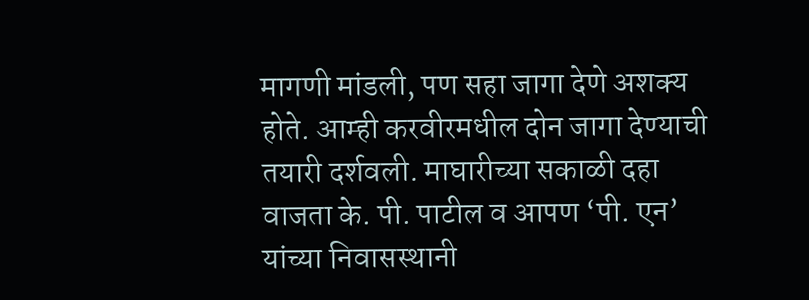मागणी मांडली, पण सहा जागा देणे अशक्य होते. आम्ही करवीरमधील दोन जागा देण्याची तयारी दर्शवली. माघारीच्या सकाळी दहा वाजता के. पी. पाटील व आपण ‘पी. एन’ यांच्या निवासस्थानी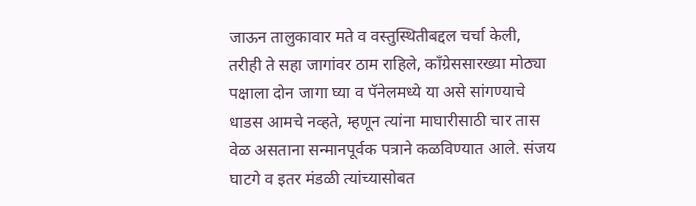जाऊन तालुकावार मते व वस्तुस्थितीबद्दल चर्चा केली, तरीही ते सहा जागांवर ठाम राहिले, काँग्रेससारख्या मोठ्या पक्षाला दोन जागा घ्या व पॅनेलमध्ये या असे सांगण्याचे धाडस आमचे नव्हते, म्हणून त्यांना माघारीसाठी चार तास वेळ असताना सन्मानपूर्वक पत्राने कळविण्यात आले. संजय घाटगे व इतर मंडळी त्यांच्यासोबत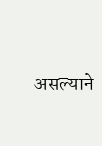असल्याने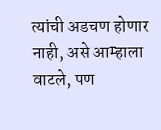त्यांची अडचण होणार नाही, असे आम्हाला वाटले, पण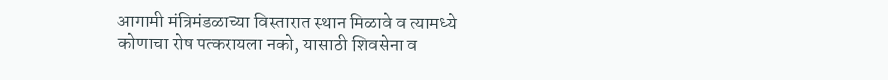आगामी मंत्रिमंडळाच्या विस्तारात स्थान मिळावे व त्यामध्ये कोणाचा रोष पत्करायला नको, यासाठी शिवसेना व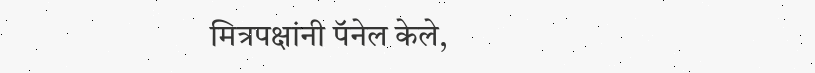मित्रपक्षांनी पॅनेल केले,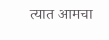त्यात आमचा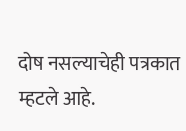दोष नसल्याचेही पत्रकात म्हटले आहे.